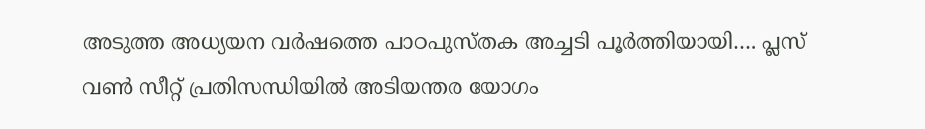അടുത്ത അധ്യയന വർഷത്തെ പാഠപുസ്തക അച്ചടി പൂർത്തിയായി…. പ്ലസ് വൺ സീറ്റ് പ്രതിസന്ധിയിൽ അടിയന്തര യോഗം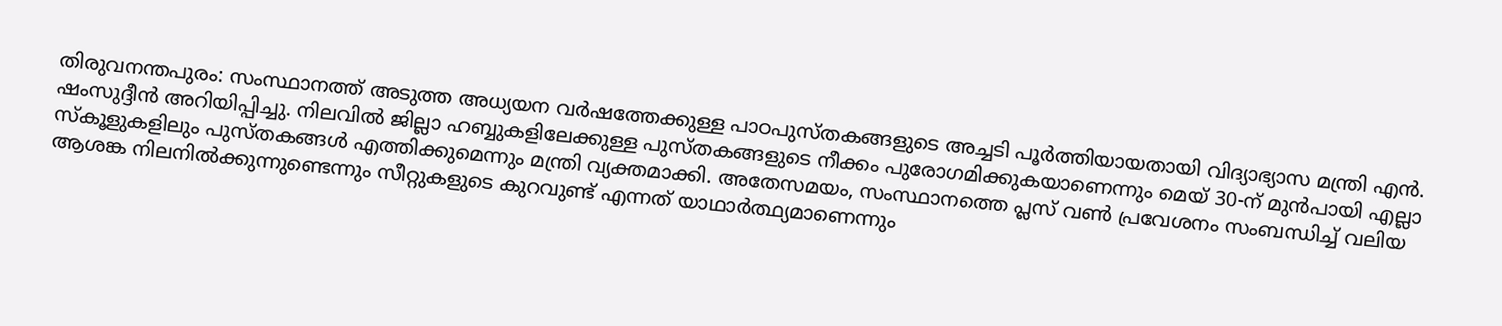തിരുവനന്തപുരം: സംസ്ഥാനത്ത് അടുത്ത അധ്യയന വർഷത്തേക്കുള്ള പാഠപുസ്തകങ്ങളുടെ അച്ചടി പൂർത്തിയായതായി വിദ്യാഭ്യാസ മന്ത്രി എൻ. ഷംസുദ്ദീൻ അറിയിപ്പിച്ചു. നിലവിൽ ജില്ലാ ഹബ്ബുകളിലേക്കുള്ള പുസ്തകങ്ങളുടെ നീക്കം പുരോഗമിക്കുകയാണെന്നും മെയ് 30-ന് മുൻപായി എല്ലാ സ്കൂളുകളിലും പുസ്തകങ്ങൾ എത്തിക്കുമെന്നും മന്ത്രി വ്യക്തമാക്കി. അതേസമയം, സംസ്ഥാനത്തെ പ്ലസ് വൺ പ്രവേശനം സംബന്ധിച്ച് വലിയ ആശങ്ക നിലനിൽക്കുന്നുണ്ടെന്നും സീറ്റുകളുടെ കുറവുണ്ട് എന്നത് യാഥാർത്ഥ്യമാണെന്നും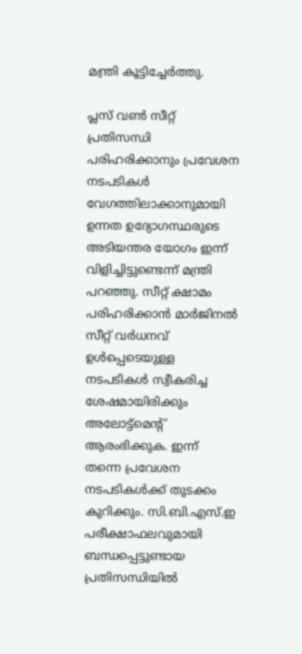മന്ത്രി കൂട്ടിച്ചേർത്തു.

പ്ലസ് വൺ സീറ്റ് പ്രതിസന്ധി പരിഹരിക്കാനും പ്രവേശന നടപടികൾ വേഗത്തിലാക്കാനുമായി ഉന്നത ഉദ്യോഗസ്ഥരുടെ അടിയന്തര യോഗം ഇന്ന് വിളിച്ചിട്ടുണ്ടെന്ന് മന്ത്രി പറഞ്ഞു. സീറ്റ് ക്ഷാമം പരിഹരിക്കാൻ മാർജിനൽ സീറ്റ് വർധനവ് ഉൾപ്പെടെയുള്ള നടപടികൾ സ്വീകരിച്ച ശേഷമായിരിക്കും അലോട്ട്‌മെന്റ് ആരംഭിക്കുക. ഇന്ന് തന്നെ പ്രവേശന നടപടികൾക്ക് തുടക്കം കുറിക്കും. സി.ബി.എസ്.ഇ പരീക്ഷാഫലവുമായി ബന്ധപ്പെട്ടുണ്ടായ പ്രതിസന്ധിയിൽ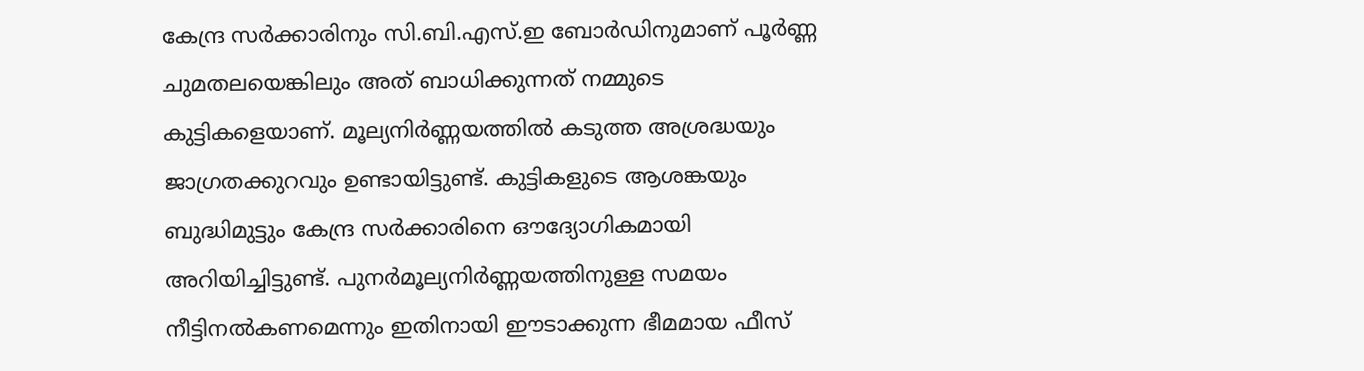കേന്ദ്ര സർക്കാരിനും സി.ബി.എസ്.ഇ ബോർഡിനുമാണ് പൂർണ്ണ ചുമതലയെങ്കിലും അത് ബാധിക്കുന്നത് നമ്മുടെ കുട്ടികളെയാണ്. മൂല്യനിർണ്ണയത്തിൽ കടുത്ത അശ്രദ്ധയും ജാഗ്രതക്കുറവും ഉണ്ടായിട്ടുണ്ട്. കുട്ടികളുടെ ആശങ്കയും ബുദ്ധിമുട്ടും കേന്ദ്ര സർക്കാരിനെ ഔദ്യോഗികമായി അറിയിച്ചിട്ടുണ്ട്. പുനർമൂല്യനിർണ്ണയത്തിനുള്ള സമയം നീട്ടിനൽകണമെന്നും ഇതിനായി ഈടാക്കുന്ന ഭീമമായ ഫീസ്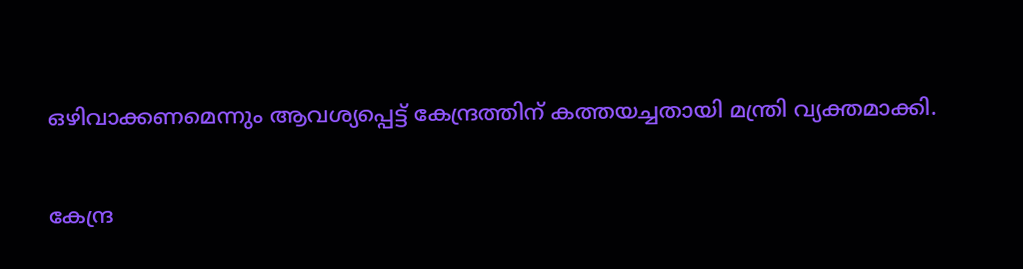ഒഴിവാക്കണമെന്നും ആവശ്യപ്പെട്ട് കേന്ദ്രത്തിന് കത്തയച്ചതായി മന്ത്രി വ്യക്തമാക്കി.

കേന്ദ്ര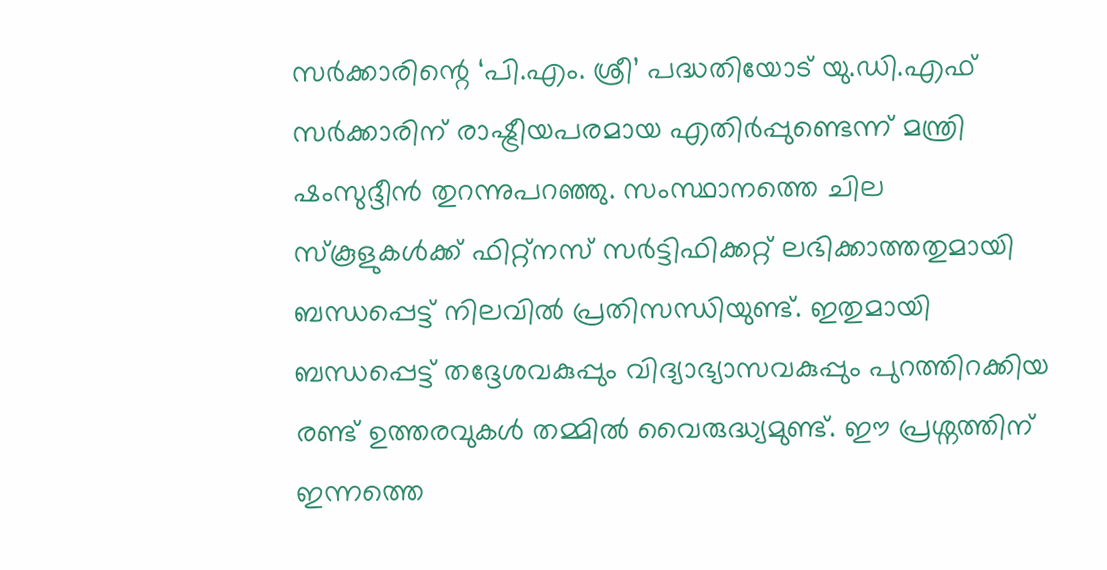സർക്കാരിന്റെ ‘പി.എം. ശ്രീ’ പദ്ധതിയോട് യു.ഡി.എഫ് സർക്കാരിന് രാഷ്ട്രീയപരമായ എതിർപ്പുണ്ടെന്ന് മന്ത്രി ഷംസുദ്ദീൻ തുറന്നുപറഞ്ഞു. സംസ്ഥാനത്തെ ചില സ്കൂളുകൾക്ക് ഫിറ്റ്‌നസ് സർട്ടിഫിക്കറ്റ് ലഭിക്കാത്തതുമായി ബന്ധപ്പെട്ട് നിലവിൽ പ്രതിസന്ധിയുണ്ട്. ഇതുമായി ബന്ധപ്പെട്ട് തദ്ദേശവകുപ്പും വിദ്യാഭ്യാസവകുപ്പും പുറത്തിറക്കിയ രണ്ട് ഉത്തരവുകൾ തമ്മിൽ വൈരുദ്ധ്യമുണ്ട്. ഈ പ്രശ്നത്തിന് ഇന്നത്തെ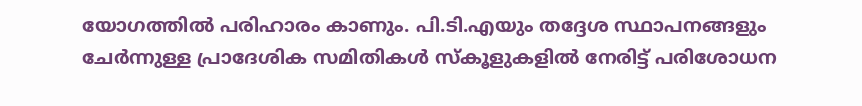യോഗത്തിൽ പരിഹാരം കാണും. പി.ടി.എയും തദ്ദേശ സ്ഥാപനങ്ങളും ചേർന്നുള്ള പ്രാദേശിക സമിതികൾ സ്കൂളുകളിൽ നേരിട്ട് പരിശോധന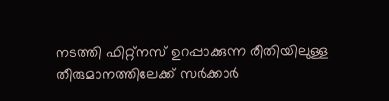നടത്തി ഫിറ്റ്‌നസ് ഉറപ്പാക്കുന്ന രീതിയിലുള്ള തീരുമാനത്തിലേക്ക് സർക്കാർ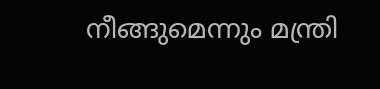നീങ്ങുമെന്നും മന്ത്രി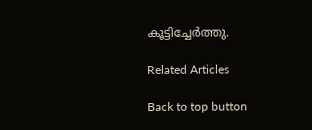കൂട്ടിച്ചേർത്തു.

Related Articles

Back to top button